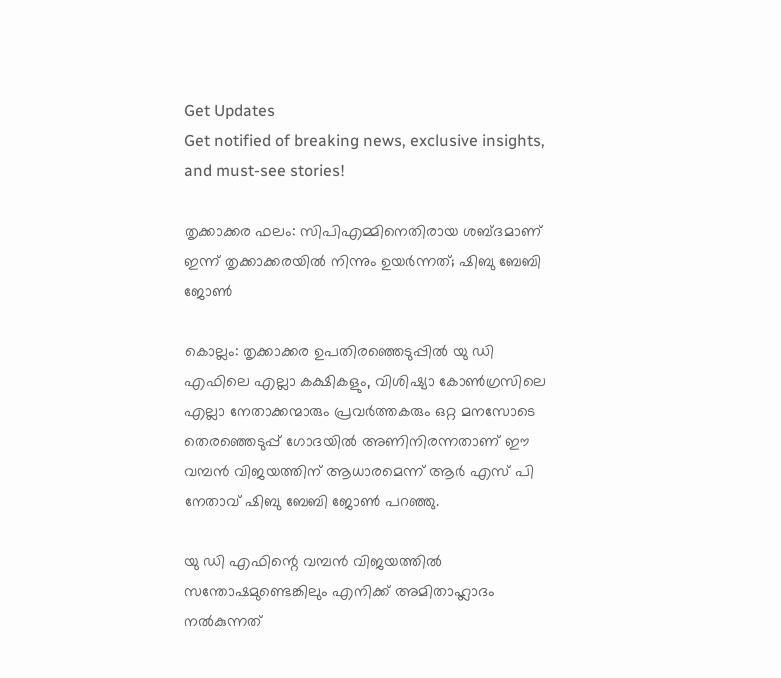Get Updates
Get notified of breaking news, exclusive insights, and must-see stories!

തൃക്കാക്കര ഫലം: സിപിഎമ്മിനെതിരായ ശബ്ദമാണ് ഇന്ന് തൃക്കാക്കരയില്‍ നിന്നും ഉയര്‍ന്നത്; ഷിബു ബേബി ജോണ്‍

കൊല്ലം: തൃക്കാക്കര ഉപതിരഞ്ഞെടുപ്പില്‍ യു ഡി എഫിലെ എല്ലാ കക്ഷികളും, വിശിഷ്യാ കോണ്‍ഗ്രസിലെ എല്ലാ നേതാക്കന്മാരും പ്രവര്‍ത്തകരും ഒറ്റ മനസോടെ തെരഞ്ഞെടുപ്പ് ഗോദയില്‍ അണിനിരന്നതാണ് ഈ വമ്പന്‍ വിജയത്തിന് ആധാരമെന്ന് ആര്‍ എസ് പി നേതാവ് ഷിബു ബേബി ജോണ്‍ പറഞ്ഞു.

യു ഡി എഫിന്റെ വമ്പന്‍ വിജയത്തില്‍ സന്തോഷമുണ്ടെങ്കിലും എനിക്ക് അമിതാഹ്ലാദം നല്‍കുന്നത്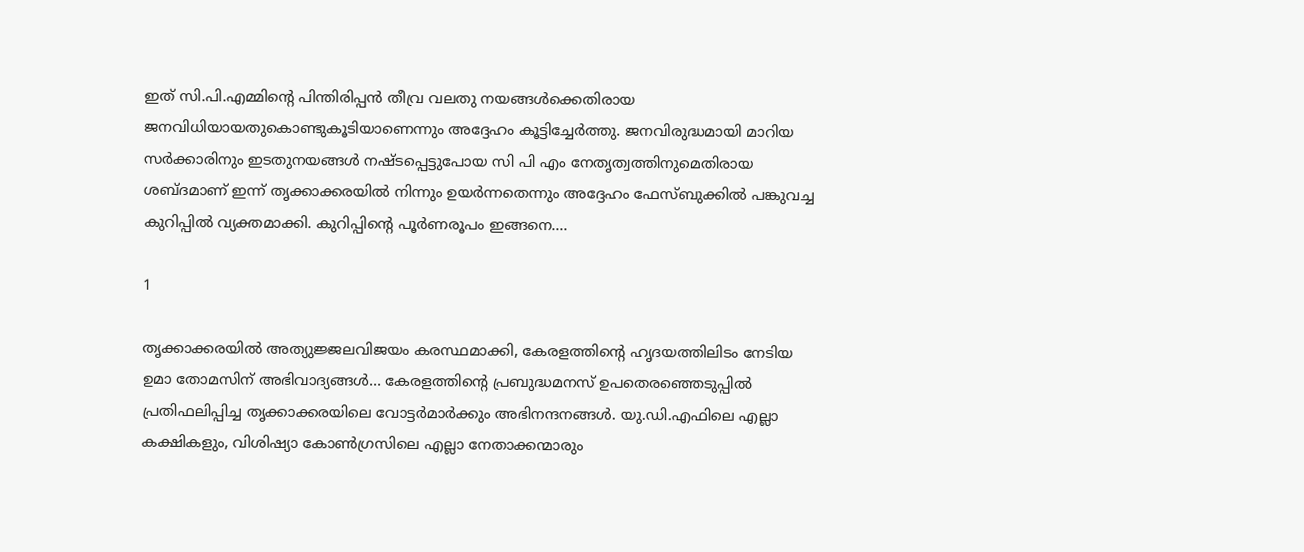ഇത് സി.പി.എമ്മിന്റെ പിന്തിരിപ്പന്‍ തീവ്ര വലതു നയങ്ങള്‍ക്കെതിരായ ജനവിധിയായതുകൊണ്ടുകൂടിയാണെന്നും അദ്ദേഹം കൂട്ടിച്ചേര്‍ത്തു. ജനവിരുദ്ധമായി മാറിയ സര്‍ക്കാരിനും ഇടതുനയങ്ങള്‍ നഷ്ടപ്പെട്ടുപോയ സി പി എം നേതൃത്വത്തിനുമെതിരായ ശബ്ദമാണ് ഇന്ന് തൃക്കാക്കരയില്‍ നിന്നും ഉയര്‍ന്നതെന്നും അദ്ദേഹം ഫേസ്ബുക്കില്‍ പങ്കുവച്ച കുറിപ്പില്‍ വ്യക്തമാക്കി. കുറിപ്പിന്റെ പൂര്‍ണരൂപം ഇങ്ങനെ....

1

തൃക്കാക്കരയില്‍ അത്യുജ്ജലവിജയം കരസ്ഥമാക്കി, കേരളത്തിന്റെ ഹൃദയത്തിലിടം നേടിയ ഉമാ തോമസിന് അഭിവാദ്യങ്ങള്‍... കേരളത്തിന്റെ പ്രബുദ്ധമനസ് ഉപതെരഞ്ഞെടുപ്പില്‍ പ്രതിഫലിപ്പിച്ച തൃക്കാക്കരയിലെ വോട്ടര്‍മാര്‍ക്കും അഭിനന്ദനങ്ങള്‍. യു.ഡി.എഫിലെ എല്ലാ കക്ഷികളും, വിശിഷ്യാ കോണ്‍ഗ്രസിലെ എല്ലാ നേതാക്കന്മാരും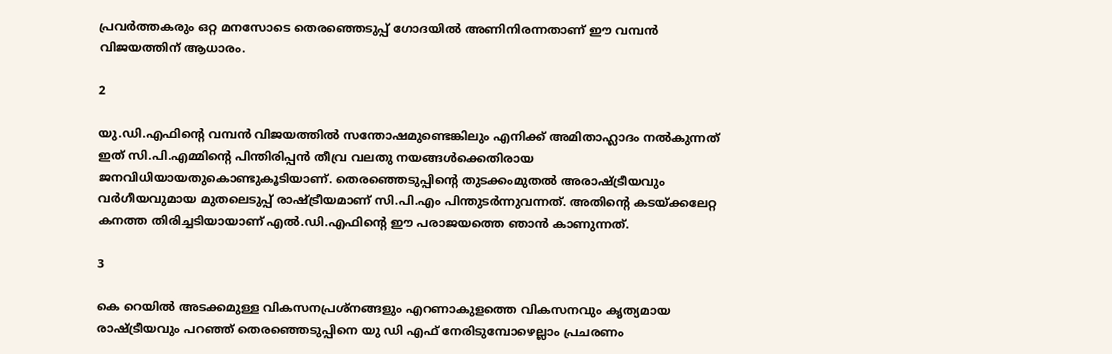പ്രവര്‍ത്തകരും ഒറ്റ മനസോടെ തെരഞ്ഞെടുപ്പ് ഗോദയില്‍ അണിനിരന്നതാണ് ഈ വമ്പന്‍ വിജയത്തിന് ആധാരം.

2

യു.ഡി.എഫിന്റെ വമ്പന്‍ വിജയത്തില്‍ സന്തോഷമുണ്ടെങ്കിലും എനിക്ക് അമിതാഹ്ലാദം നല്‍കുന്നത് ഇത് സി.പി.എമ്മിന്റെ പിന്തിരിപ്പന്‍ തീവ്ര വലതു നയങ്ങള്‍ക്കെതിരായ ജനവിധിയായതുകൊണ്ടുകൂടിയാണ്. തെരഞ്ഞെടുപ്പിന്റെ തുടക്കംമുതല്‍ അരാഷ്ട്രീയവും വര്‍ഗീയവുമായ മുതലെടുപ്പ് രാഷ്ട്രീയമാണ് സി.പി.എം പിന്തുടര്‍ന്നുവന്നത്. അതിന്റെ കടയ്ക്കലേറ്റ കനത്ത തിരിച്ചടിയായാണ് എല്‍.ഡി.എഫിന്റെ ഈ പരാജയത്തെ ഞാന്‍ കാണുന്നത്.

3

കെ റെയില്‍ അടക്കമുള്ള വികസനപ്രശ്നങ്ങളും എറണാകുളത്തെ വികസനവും കൃത്യമായ രാഷ്ട്രീയവും പറഞ്ഞ് തെരഞ്ഞെടുപ്പിനെ യു ഡി എഫ് നേരിടുമ്പോഴെല്ലാം പ്രചരണം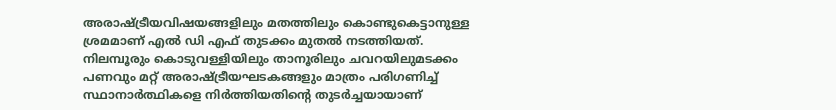അരാഷ്ട്രീയവിഷയങ്ങളിലും മതത്തിലും കൊണ്ടുകെട്ടാനുള്ള ശ്രമമാണ് എല്‍ ഡി എഫ് തുടക്കം മുതല്‍ നടത്തിയത്. നിലമ്പൂരും കൊടുവള്ളിയിലും താനൂരിലും ചവറയിലുമടക്കം പണവും മറ്റ് അരാഷ്ട്രീയഘടകങ്ങളും മാത്രം പരിഗണിച്ച് സ്ഥാനാര്‍ത്ഥികളെ നിര്‍ത്തിയതിന്റെ തുടര്‍ച്ചയായാണ്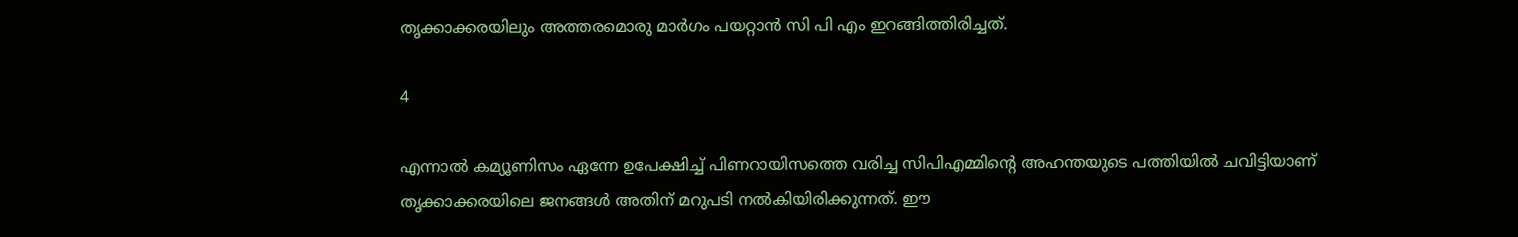തൃക്കാക്കരയിലും അത്തരമൊരു മാര്‍ഗം പയറ്റാന്‍ സി പി എം ഇറങ്ങിത്തിരിച്ചത്.

4

എന്നാല്‍ കമ്യൂണിസം ഏന്നേ ഉപേക്ഷിച്ച് പിണറായിസത്തെ വരിച്ച സിപിഎമ്മിന്റെ അഹന്തയുടെ പത്തിയില്‍ ചവിട്ടിയാണ് തൃക്കാക്കരയിലെ ജനങ്ങള്‍ അതിന് മറുപടി നല്‍കിയിരിക്കുന്നത്. ഈ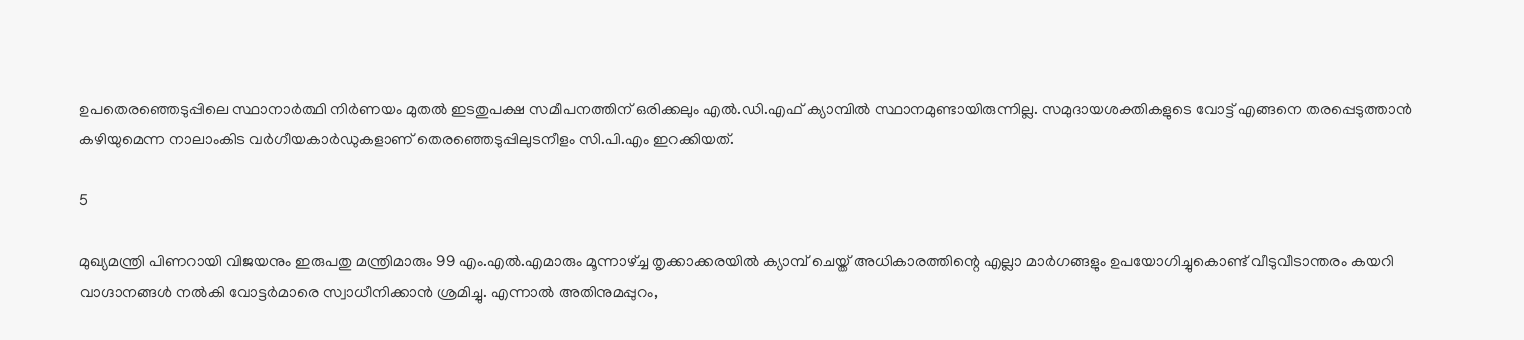ഉപതെരഞ്ഞെടുപ്പിലെ സ്ഥാനാര്‍ത്ഥി നിര്‍ണയം മുതല്‍ ഇടതുപക്ഷ സമീപനത്തിന് ഒരിക്കലും എല്‍.ഡി.എഫ് ക്യാമ്പില്‍ സ്ഥാനമുണ്ടായിരുന്നില്ല. സമുദായശക്തികളുടെ വോട്ട് എങ്ങനെ തരപ്പെടുത്താന്‍ കഴിയുമെന്ന നാലാംകിട വര്‍ഗീയകാര്‍ഡുകളാണ് തെരഞ്ഞെടുപ്പിലുടനീളം സി.പി.എം ഇറക്കിയത്.

5

മുഖ്യമന്ത്രി പിണറായി വിജയനും ഇരുപതു മന്ത്രിമാരും 99 എം.എല്‍.എമാരും മൂന്നാഴ്ച്ച തൃക്കാക്കരയില്‍ ക്യാമ്പ് ചെയ്ത് അധികാരത്തിന്റെ എല്ലാ മാര്‍ഗങ്ങളും ഉപയോഗിച്ചുകൊണ്ട് വീടുവീടാന്തരം കയറി വാഗ്ദാനങ്ങള്‍ നല്‍കി വോട്ടര്‍മാരെ സ്വാധീനിക്കാന്‍ ശ്രമിച്ചു. എന്നാല്‍ അതിനുമപ്പുറം,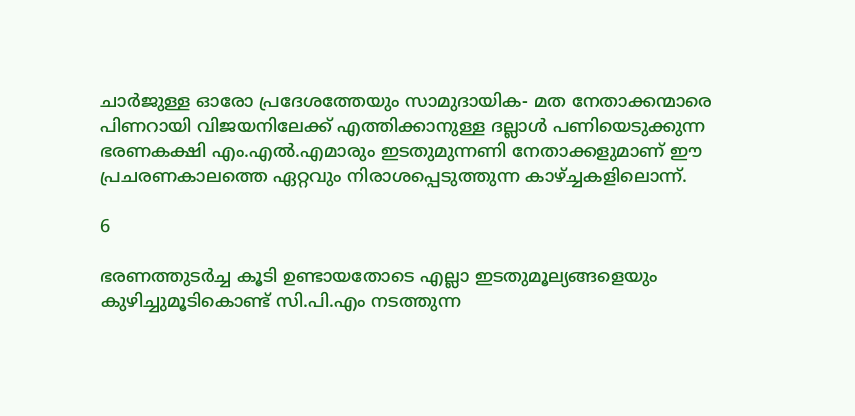ചാര്‍ജുള്ള ഓരോ പ്രദേശത്തേയും സാമുദായിക- മത നേതാക്കന്മാരെ പിണറായി വിജയനിലേക്ക് എത്തിക്കാനുള്ള ദല്ലാള്‍ പണിയെടുക്കുന്ന ഭരണകക്ഷി എം.എല്‍.എമാരും ഇടതുമുന്നണി നേതാക്കളുമാണ് ഈ പ്രചരണകാലത്തെ ഏറ്റവും നിരാശപ്പെടുത്തുന്ന കാഴ്ച്ചകളിലൊന്ന്.

6

ഭരണത്തുടര്‍ച്ച കൂടി ഉണ്ടായതോടെ എല്ലാ ഇടതുമൂല്യങ്ങളെയും കുഴിച്ചുമൂടികൊണ്ട് സി.പി.എം നടത്തുന്ന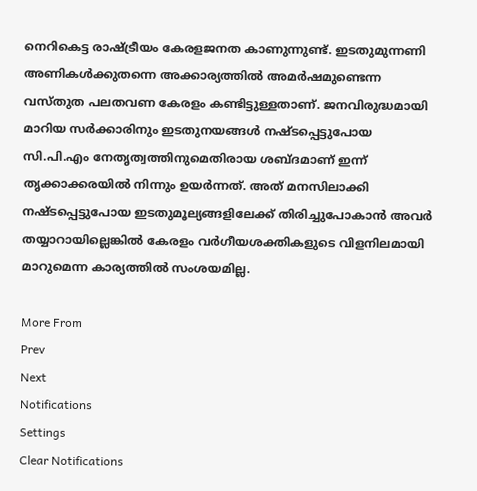നെറികെട്ട രാഷ്ട്രീയം കേരളജനത കാണുന്നുണ്ട്. ഇടതുമുന്നണി അണികള്‍ക്കുതന്നെ അക്കാര്യത്തില്‍ അമര്‍ഷമുണ്ടെന്ന വസ്തുത പലതവണ കേരളം കണ്ടിട്ടുള്ളതാണ്. ജനവിരുദ്ധമായി മാറിയ സര്‍ക്കാരിനും ഇടതുനയങ്ങള്‍ നഷ്ടപ്പെട്ടുപോയ സി.പി.എം നേതൃത്വത്തിനുമെതിരായ ശബ്ദമാണ് ഇന്ന് തൃക്കാക്കരയില്‍ നിന്നും ഉയര്‍ന്നത്. അത് മനസിലാക്കി നഷ്ടപ്പെട്ടുപോയ ഇടതുമൂല്യങ്ങളിലേക്ക് തിരിച്ചുപോകാന്‍ അവര്‍ തയ്യാറായില്ലെങ്കില്‍ കേരളം വര്‍ഗീയശക്തികളുടെ വിളനിലമായി മാറുമെന്ന കാര്യത്തില്‍ സംശയമില്ല.

More From
Prev
Next
Notifications
Settings
Clear Notifications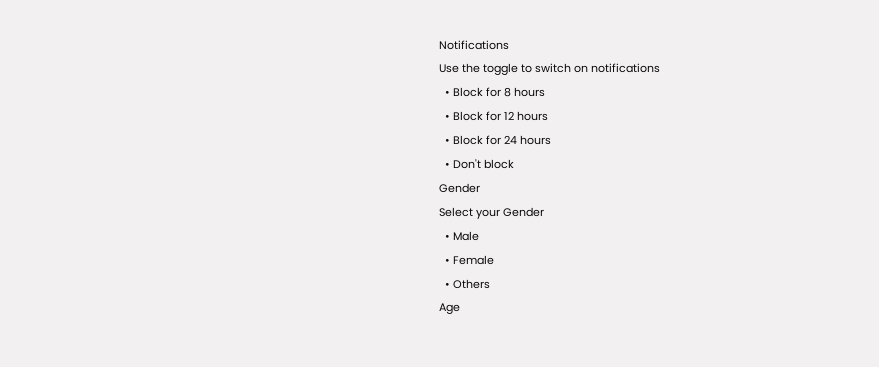Notifications
Use the toggle to switch on notifications
  • Block for 8 hours
  • Block for 12 hours
  • Block for 24 hours
  • Don't block
Gender
Select your Gender
  • Male
  • Female
  • Others
Age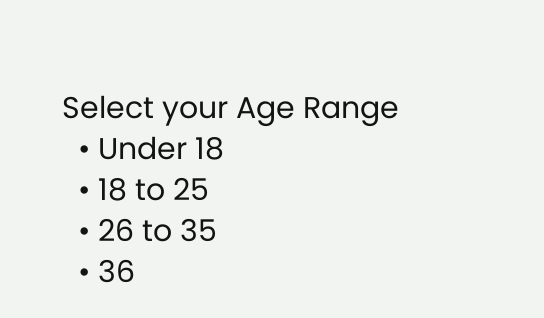Select your Age Range
  • Under 18
  • 18 to 25
  • 26 to 35
  • 36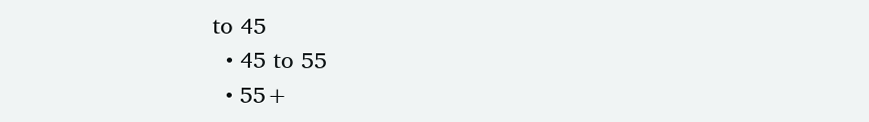to 45
  • 45 to 55
  • 55+